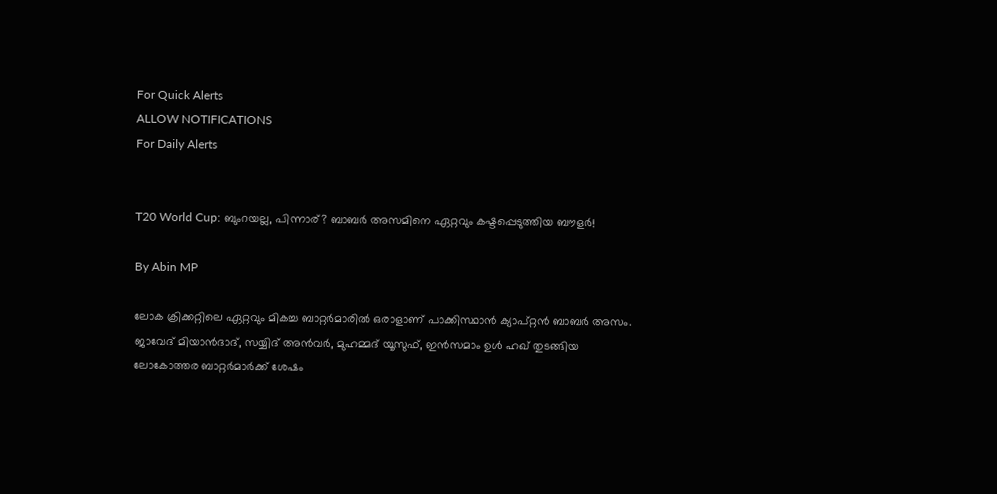For Quick Alerts
ALLOW NOTIFICATIONS
For Daily Alerts


T20 World Cup: ബുംറയല്ല, പിന്നാര്? ബാബര്‍ അസമിനെ ഏറ്റവും കഷ്ടപ്പെടുത്തിയ ബൗളര്‍!

By Abin MP

ലോക ക്രിക്കറ്റിലെ ഏറ്റവും മികച്ച ബാറ്റര്‍മാരില്‍ ഒരാളാണ് പാക്കിസ്ഥാന്‍ ക്യാപ്റ്റന്‍ ബാബര്‍ അസം. ജാവേദ് മിയാന്‍ദാദ്, സയ്യിദ് അന്‍വര്‍, മുഹമ്മദ് യൂസുഫ്, ഇന്‍സമാം ഉള്‍ ഹഖ് തുടങ്ങിയ ലോകോത്തര ബാറ്റര്‍മാര്‍ക്ക് ശേഷം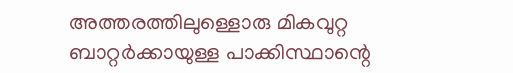അത്തരത്തിലുള്ളൊരു മികവുറ്റ ബാറ്റര്‍ക്കായുള്ള പാക്കിസ്ഥാന്റെ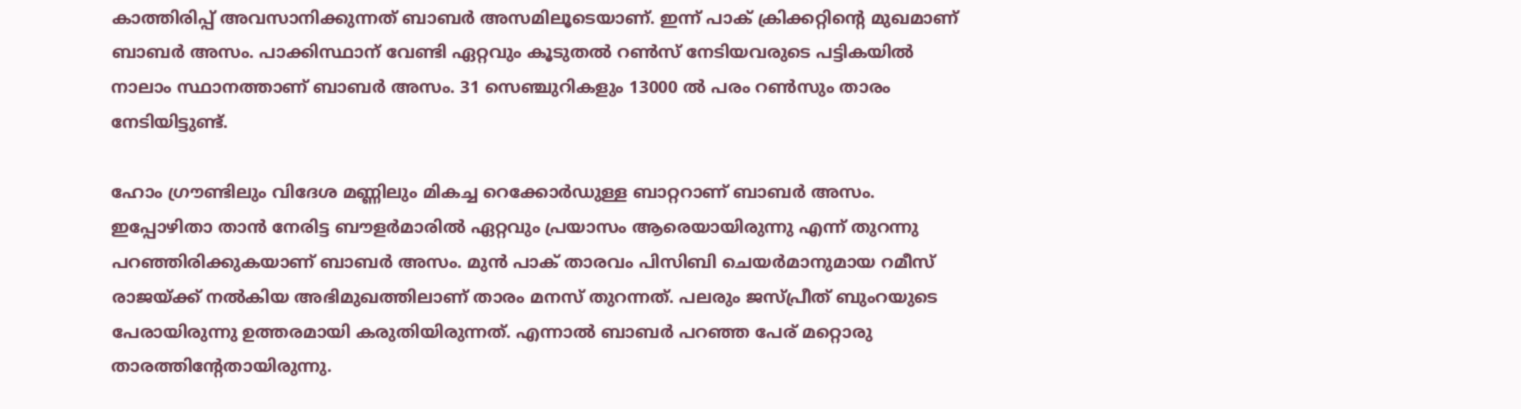കാത്തിരിപ്പ് അവസാനിക്കുന്നത് ബാബര്‍ അസമിലൂടെയാണ്. ഇന്ന് പാക് ക്രിക്കറ്റിന്റെ മുഖമാണ് ബാബര്‍ അസം. പാക്കിസ്ഥാന് വേണ്ടി ഏറ്റവും കൂടുതല്‍ റണ്‍സ് നേടിയവരുടെ പട്ടികയില്‍ നാലാം സ്ഥാനത്താണ് ബാബര്‍ അസം. 31 സെഞ്ചുറികളും 13000 ല്‍ പരം റണ്‍സും താരം നേടിയിട്ടുണ്ട്.

ഹോം ഗ്രൗണ്ടിലും വിദേശ മണ്ണിലും മികച്ച റെക്കോര്‍ഡുള്ള ബാറ്ററാണ് ബാബര്‍ അസം. ഇപ്പോഴിതാ താന്‍ നേരിട്ട ബൗളര്‍മാരില്‍ ഏറ്റവും പ്രയാസം ആരെയായിരുന്നു എന്ന് തുറന്നു പറഞ്ഞിരിക്കുകയാണ് ബാബര്‍ അസം. മുന്‍ പാക് താരവം പിസിബി ചെയര്‍മാനുമായ റമീസ് രാജയ്ക്ക് നല്‍കിയ അഭിമുഖത്തിലാണ് താരം മനസ് തുറന്നത്. പലരും ജസ്പ്രീത് ബുംറയുടെ പേരായിരുന്നു ഉത്തരമായി കരുതിയിരുന്നത്. എന്നാല്‍ ബാബര്‍ പറഞ്ഞ പേര് മറ്റൊരു താരത്തിന്റേതായിരുന്നു.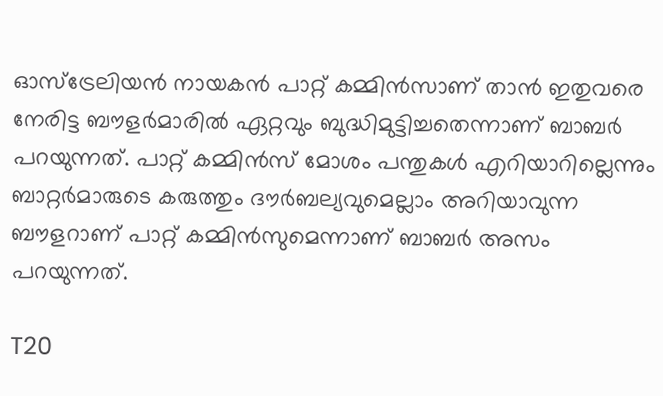ഓസ്‌ട്രേലിയന്‍ നായകന്‍ പാറ്റ് കമ്മിന്‍സാണ് താന്‍ ഇതുവരെ നേരിട്ട ബൗളര്‍മാരില്‍ ഏറ്റവും ബുദ്ധിമുട്ടിച്ചതെന്നാണ് ബാബര്‍ പറയുന്നത്. പാറ്റ് കമ്മിന്‍സ് മോശം പന്തുകള്‍ എറിയാറില്ലെന്നും ബാറ്റര്‍മാരുടെ കരുത്തും ദൗര്‍ബല്യവുമെല്ലാം അറിയാവുന്ന ബൗളറാണ് പാറ്റ് കമ്മിന്‍സുമെന്നാണ് ബാബര്‍ അസം പറയുന്നത്.

T20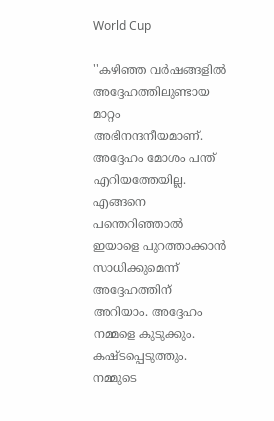World Cup

''കഴിഞ്ഞ വര്‍ഷങ്ങളില്‍ അദ്ദേഹത്തിലുണ്ടായ മാറ്റം അഭിനന്ദനീയമാണ്. അദ്ദേഹം മോശം പന്ത് എറിയത്തേയില്ല. എങ്ങനെ പന്തെറിഞ്ഞാല്‍ ഇയാളെ പുറത്താക്കാന്‍ സാധിക്കുമെന്ന് അദ്ദേഹത്തിന് അറിയാം. അദ്ദേഹം നമ്മളെ കുടുക്കും. കഷ്ടപ്പെടുത്തും. നമ്മുടെ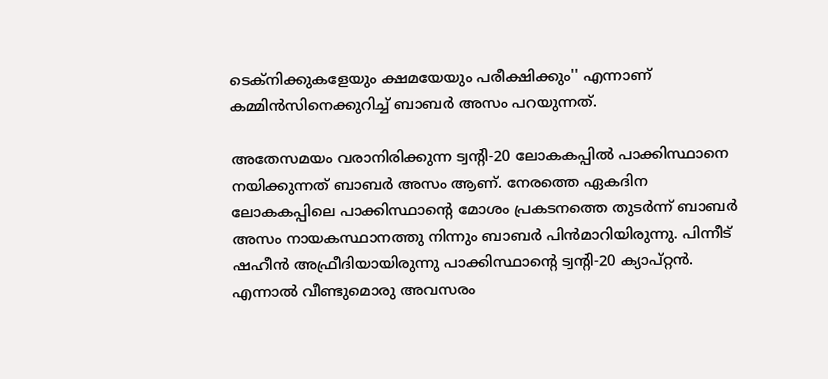ടെക്‌നിക്കുകളേയും ക്ഷമയേയും പരീക്ഷിക്കും'' എന്നാണ് കമ്മിന്‍സിനെക്കുറിച്ച് ബാബര്‍ അസം പറയുന്നത്.

അതേസമയം വരാനിരിക്കുന്ന ട്വന്റി-20 ലോകകപ്പില്‍ പാക്കിസ്ഥാനെ നയിക്കുന്നത് ബാബര്‍ അസം ആണ്. നേരത്തെ ഏകദിന ലോകകപ്പിലെ പാക്കിസ്ഥാന്റെ മോശം പ്രകടനത്തെ തുടര്‍ന്ന് ബാബര്‍ അസം നായകസ്ഥാനത്തു നിന്നും ബാബര്‍ പിന്‍മാറിയിരുന്നു. പിന്നീട് ഷഹീന്‍ അഫ്രീദിയായിരുന്നു പാക്കിസ്ഥാന്റെ ട്വന്റി-20 ക്യാപ്റ്റന്‍. എന്നാല്‍ വീണ്ടുമൊരു അവസരം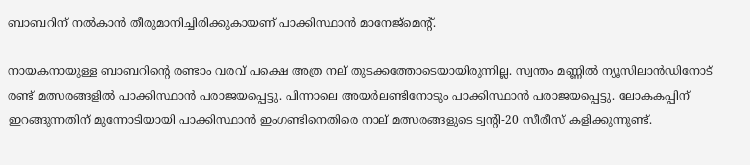ബാബറിന് നല്‍കാന്‍ തീരുമാനിച്ചിരിക്കുകായണ് പാക്കിസ്ഥാന്‍ മാനേജ്‌മെന്റ്.

നായകനായുള്ള ബാബറിന്റെ രണ്ടാം വരവ് പക്ഷെ അത്ര നല് തുടക്കത്തോടെയായിരുന്നില്ല. സ്വന്തം മണ്ണില്‍ ന്യൂസിലാന്‍ഡിനോട് രണ്ട് മത്സരങ്ങളില്‍ പാക്കിസ്ഥാന്‍ പരാജയപ്പെട്ടു. പിന്നാലെ അയര്‍ലണ്ടിനോടും പാക്കിസ്ഥാന്‍ പരാജയപ്പെട്ടു. ലോകകപ്പിന് ഇറങ്ങുന്നതിന് മുന്നോടിയായി പാക്കിസ്ഥാന്‍ ഇംഗണ്ടിനെതിരെ നാല് മത്സരങ്ങളുടെ ട്വന്റി-20 സീരീസ് കളിക്കുന്നുണ്ട്.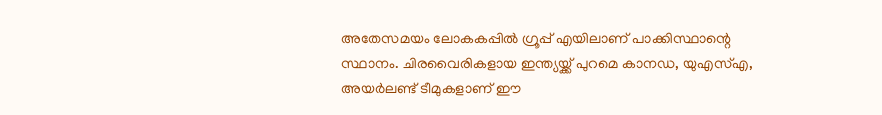അതേസമയം ലോകകപ്പില്‍ ഗ്രൂപ്പ് എയിലാണ് പാക്കിസ്ഥാന്റെ സ്ഥാനം. ചിരവൈരികളായ ഇന്ത്യയ്ക്ക് പുറമെ കാനഡ, യുഎസ്എ, അയര്‍ലണ്ട് ടീമുകളാണ് ഈ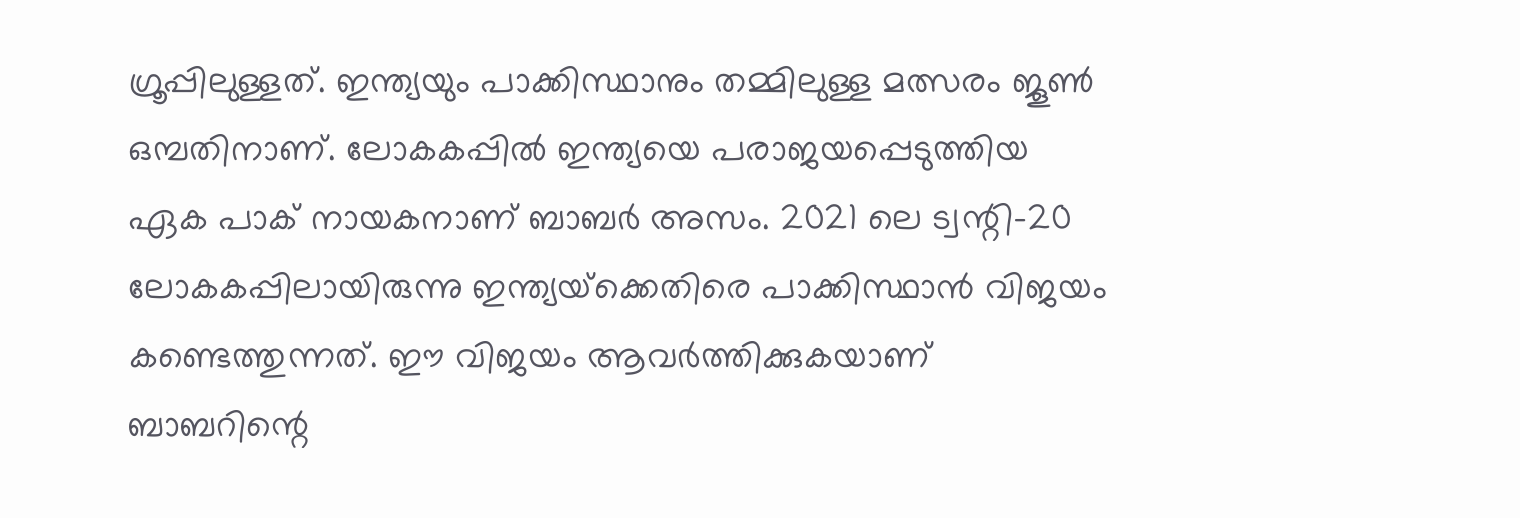ഗ്രൂപ്പിലുള്ളത്. ഇന്ത്യയും പാക്കിസ്ഥാനും തമ്മിലുള്ള മത്സരം ജൂണ്‍ ഒമ്പതിനാണ്. ലോകകപ്പില്‍ ഇന്ത്യയെ പരാജയപ്പെടുത്തിയ ഏക പാക് നായകനാണ് ബാബര്‍ അസം. 2021 ലെ ട്വന്റി-20 ലോകകപ്പിലായിരുന്നു ഇന്ത്യയ്‌ക്കെതിരെ പാക്കിസ്ഥാന്‍ വിജയം കണ്ടെത്തുന്നത്. ഈ വിജയം ആവര്‍ത്തിക്കുകയാണ് ബാബറിന്റെ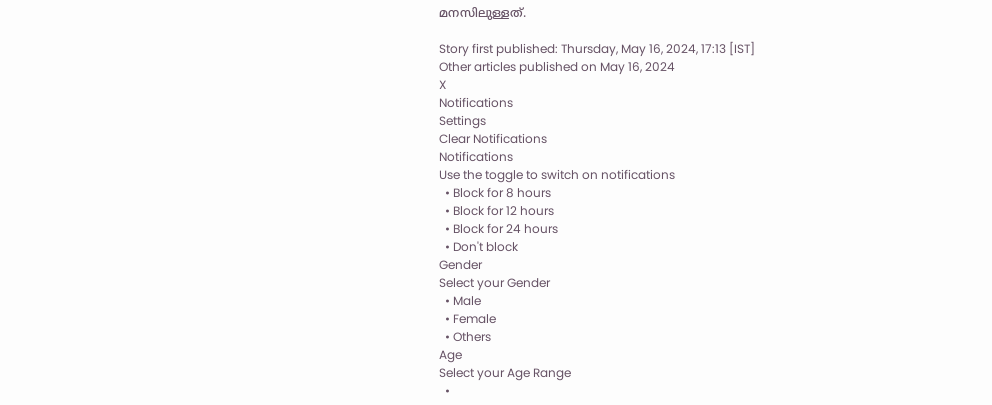മനസിലുള്ളത്.

Story first published: Thursday, May 16, 2024, 17:13 [IST]
Other articles published on May 16, 2024
X
Notifications
Settings
Clear Notifications
Notifications
Use the toggle to switch on notifications
  • Block for 8 hours
  • Block for 12 hours
  • Block for 24 hours
  • Don't block
Gender
Select your Gender
  • Male
  • Female
  • Others
Age
Select your Age Range
  •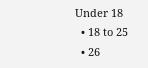Under 18
  • 18 to 25
  • 26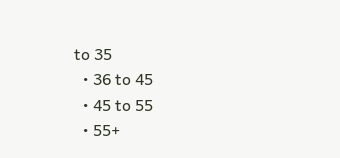to 35
  • 36 to 45
  • 45 to 55
  • 55+